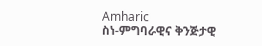Amharic
ስነ-ምግባራዊና ቅንጅታዊ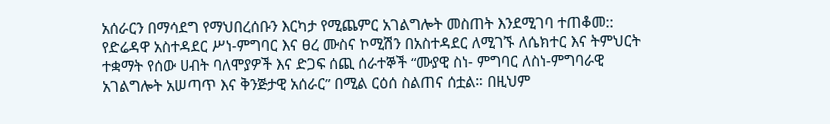አሰራርን በማሳደግ የማህበረሰቡን እርካታ የሚጨምር አገልግሎት መስጠት እንደሚገባ ተጠቆመ::
የድሬዳዋ አስተዳደር ሥነ-ምግባር እና ፀረ ሙስና ኮሚሽን በአስተዳደር ለሚገኙ ለሴክተር እና ትምህርት ተቋማት የሰው ሀብት ባለሞያዎች እና ድጋፍ ሰጪ ሰራተኞች “ሙያዊ ስነ- ምግባር ለስነ-ምግባራዊ አገልግሎት አሠጣጥ እና ቅንጅታዊ አሰራር” በሚል ርዕሰ ስልጠና ሰቷል። በዚህም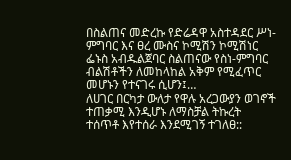በስልጠና መድረኩ የድሬዳዋ አስተዳደር ሥነ-ምግባር እና ፀረ ሙስና ኮሚሽን ኮሚሽነር ፌኑስ አብዱልጀባር ስልጠናው የስነ-ምግባር ብልሽቶችን ለመከላከል አቅም የሚፈጥር መሆኑን የተናገሩ ሲሆን፤…
ለሀገር በርካታ ውለታ የዋሉ አረጋውያን ወገኖች ተጠቃሚ እንዲሆኑ ለማስቻል ትኩረት ተሰጥቶ እየተሰራ እንደሚገኝ ተገለፀ::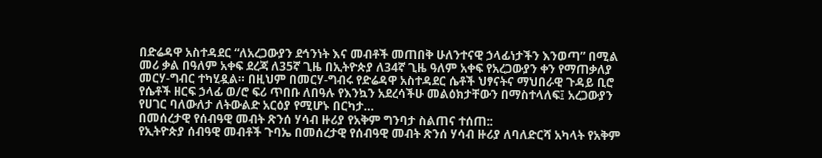በድሬዳዋ አስተዳደር “ለአረጋውያን ደኅንነት እና መብቶች መጠበቅ ሁለንተናዊ ኃላፊነታችን እንወጣ” በሚል መሪ ቃል በዓለም አቀፍ ደረጃ ለ35ኛ ጊዜ በኢትዮጵያ ለ34ኛ ጊዜ ዓለም አቀፍ የአረጋውያን ቀን የማጠቃለያ መርሃ-ግብር ተካሂዷል። በዚህም በመርሃ-ግብሩ የድሬዳዋ አስተዳደር ሴቶች ህፃናትና ማህበራዊ ጉዳይ ቢሮ የሴቶች ዘርፍ ኃላፊ ወ/ሮ ፍሪ ጥበቡ ለበዓሉ የእንኳን አደረሳችሁ መልዕክታቸውን በማስተላለፍ፤ አረጋውያን የሀገር ባለውለታ ለትውልድ አርዕያ የሚሆኑ በርካታ…
በመሰረታዊ የሰብዓዊ መብት ጽንሰ ሃሳብ ዙሪያ የአቅም ግንባታ ስልጠና ተሰጠ::
የኢትዮጵያ ሰብዓዊ መብቶች ጉባኤ በመሰረታዊ የሰብዓዊ መብት ጽንሰ ሃሳብ ዙሪያ ለባለድርሻ አካላት የአቅም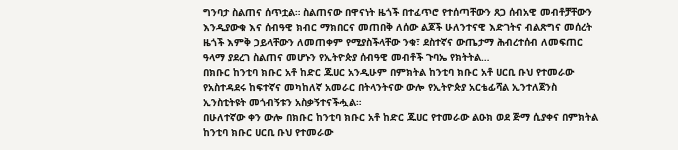ግንባታ ስልጠና ሰጥቷል። ስልጠናው በዋናነት ዜጎች በተፈጥሮ የተሰጣቸውን ጸጋ ሰብአዊ መብቶቻቸውን እንዲያውቁ እና ሰብዓዊ ክብር ማክበርና መጠበቅ ለሰው ልጆች ሁለንተናዊ እድገትና ብልጽግና መሰረት ዜጎች እምቅ ኃይላቸውን ለመጠቀም የሚያስችላቸው ንቁ፣ ደስተኛና ውጤታማ ሕብረተሰብ ለመፍጠር ዓላማ ያደረገ ስልጠና መሆኑን የኢትዮጵያ ሰብዓዊ መብቶች ጉባኤ የክትትል…
በክቡር ከንቲባ ክቡር አቶ ከድር ጁሀር አንዲሁም በምክትል ከንቲባ ክቡር አቶ ሀርቢ ቡህ የተመራው የአስተዳደሩ ከፍተኛና መካከለኛ አመራር በትላንትናው ውሎ የኢትዮጵያ አርቴፊሻል ኢንተለጀንስ ኢንስቲትዩት መጎብኝቱን አስቃኝተናችሗል።
በሁለተኛው ቀን ውሎ በክቡር ከንቲባ ክቡር አቶ ከድር ጁሀር የተመራው ልዑክ ወደ ጅማ ሲያቀና በምክትል ከንቲባ ክቡር ሀርቢ ቡህ የተመራው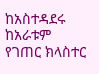ከአስተዳደሩ ከአራቱም የገጠር ክላስተር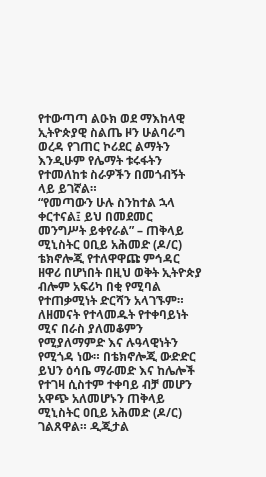የተውጣጣ ልዑክ ወደ ማእከላዊ ኢትዮጵያዊ ስልጤ ዞን ሁልባራግ ወረዳ የገጠር ኮሪደር ልማትን እንዲሁም የሌማት ቱሩፋትን የተመለከቱ ስራዎችን በመጎብኝት ላይ ይገኛል።
“የመጣውን ሁሉ ስንከተል ኋላ ቀርተናል፤ ይህ በመደመር መንግሥት ይቀየራል” – ጠቅላይ ሚኒስትር ዐቢይ አሕመድ (ዶ/ር)
ቴክኖሎጂ የተለዋዋጩ ምኅዳር ዘዋሪ በሆነበት በዚህ ወቅት ኢትዮጵያ ብሎም አፍሪካ በቂ የሚባል የተጠቃሚነት ድርሻን አላገኙም። ለዘመናት የተላመዱት የተቀባይነት ሚና በራስ ያለመቆምን የሚያለማምድ እና ሉዓላዊነትን የሚጎዳ ነው። በቴክኖሎጂ ውድድር ይህን ዕሳቤ ማራመድ እና ከሌሎች የተገዛ ሲስተም ተቀባይ ብቻ መሆን አዋጭ አለመሆኑን ጠቅላይ ሚኒስትር ዐቢይ አሕመድ (ዶ/ር) ገልጸዋል። ዲጂታል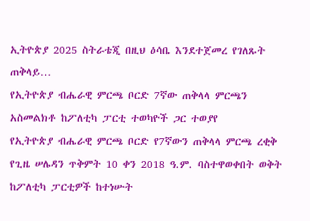ኢትዮጵያ 2025 ስትራቴጂ በዚህ ዕሳቤ እንደተጀመረ የገለጹት ጠቅላይ…
የኢትዮጵያ ብሔራዊ ምርጫ ቦርድ 7ኛው ጠቅላላ ምርጫን አስመልክቶ ከፖለቲካ ፓርቲ ተወካዮች ጋር ተወያየ
የኢትዮጵያ ብሔራዊ ምርጫ ቦርድ የ7ኛውን ጠቅላላ ምርጫ ረቂቅ የጊዜ ሠሌዳን ጥቅምት 10 ቀን 2018 ዓ.ም. ባስተዋወቀበት ወቅት ከፖለቲካ ፓርቲዎች ከተነሡት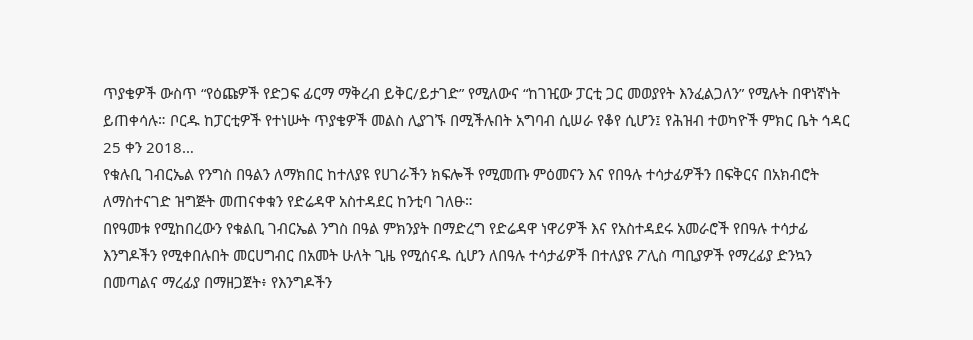ጥያቄዎች ውስጥ “የዕጩዎች የድጋፍ ፊርማ ማቅረብ ይቅር/ይታገድ” የሚለውና “ከገዢው ፓርቲ ጋር መወያየት እንፈልጋለን” የሚሉት በዋነኛነት ይጠቀሳሉ። ቦርዱ ከፓርቲዎች የተነሡት ጥያቄዎች መልስ ሊያገኙ በሚችሉበት አግባብ ሲሠራ የቆየ ሲሆን፤ የሕዝብ ተወካዮች ምክር ቤት ኅዳር 25 ቀን 2018…
የቁሉቢ ገብርኤል የንግስ በዓልን ለማክበር ከተለያዩ የሀገራችን ክፍሎች የሚመጡ ምዕመናን እና የበዓሉ ተሳታፊዎችን በፍቅርና በአክብሮት ለማስተናገድ ዝግጅት መጠናቀቁን የድሬዳዋ አስተዳደር ከንቲባ ገለፁ።
በየዓመቱ የሚከበረውን የቁልቢ ገብርኤል ንግስ በዓል ምክንያት በማድረግ የድሬዳዋ ነዋሪዎች እና የአስተዳደሩ አመራሮች የበዓሉ ተሳታፊ እንግዶችን የሚቀበሉበት መርሀግብር በአመት ሁለት ጊዜ የሚሰናዱ ሲሆን ለበዓሉ ተሳታፊዎች በተለያዩ ፖሊስ ጣቢያዎች የማረፊያ ድንኳን በመጣልና ማረፊያ በማዘጋጀት፥ የእንግዶችን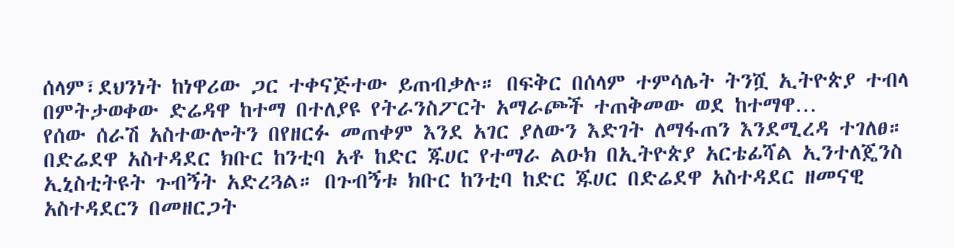ሰላም፣ደህንነት ከነዋሪው ጋር ተቀናጅተው ይጠብቃሉ። በፍቅር በሰላም ተምሳሌት ትንሿ ኢትዮጵያ ተብላ በምትታወቀው ድሬዳዋ ከተማ በተለያዩ የትራንስፖርት አማራጮች ተጠቅመው ወደ ከተማዋ…
የሰው ሰራሽ አስተውሎትን በየዘርፉ መጠቀም እንደ አገር ያለውን እድገት ለማፋጠን እንደሚረዳ ተገለፀ።
በድሬደዋ አስተዳደር ክቡር ከንቲባ አቶ ከድር ጁሀር የተማራ ልዑክ በኢትዮጵያ አርቴፊሻል ኢንተለጄንስ ኢኒስቲትዩት ጉብኝት አድረጓል። በጉብኝቱ ክቡር ከንቲባ ከድር ጁሀር በድሬደዋ አስተዳደር ዘመናዊ አስተዳደርን በመዘርጋት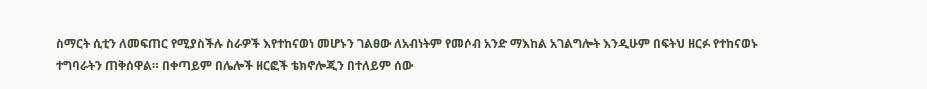ስማርት ሲቲን ለመፍጠር የሚያስችሉ ስራዎች እየተከናወነ መሆኑን ገልፀው ለአብነትም የመሶብ አንድ ማእከል አገልግሎት እንዲሁም በፍትህ ዘርፉ የተከናወኑ ተግባራትን ጠቅሰዋል። በቀጣይም በሌሎች ዘርፎች ቴክኖሎጂን በተለይም ሰው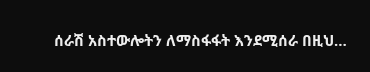ሰራሽ አስተውሎትን ለማስፋፋት እንደሚሰራ በዚህ…